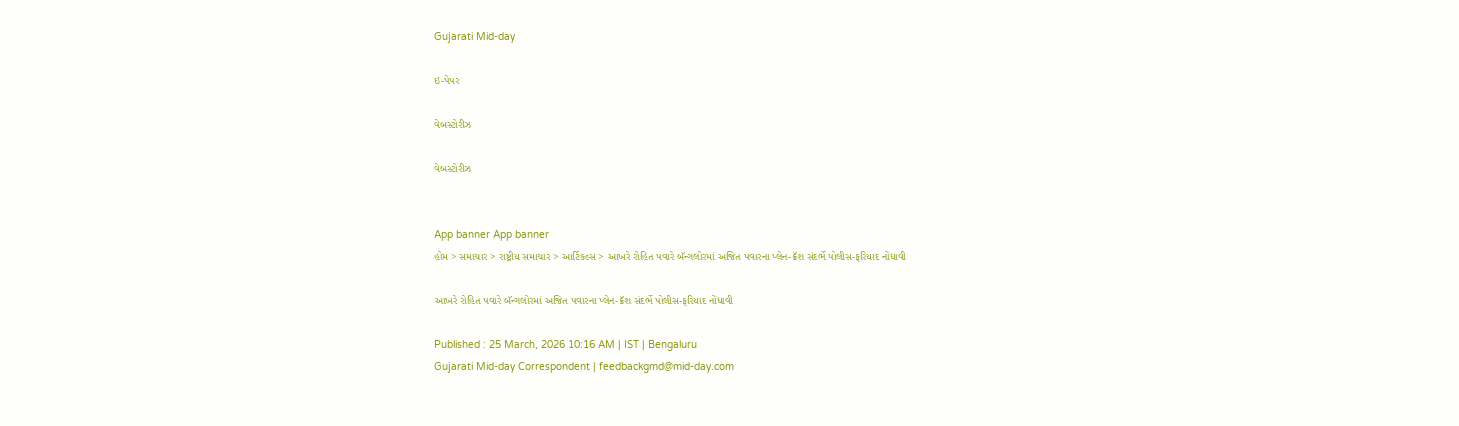Gujarati Mid-day

ઇ-પેપર

વેબસ્ટોરીઝ

વેબસ્ટોરીઝ


App banner App banner
હોમ > સમાચાર > રાષ્ટ્રીય સમાચાર > આર્ટિકલ્સ > આખરે રોહિત પવારે બૅન્ગલોરમાં અજિત પવારના પ્લેન-ક્રૅશ સંદર્ભે પોલીસ-ફરિયાદ નોંધાવી

આખરે રોહિત પવારે બૅન્ગલોરમાં અજિત પવારના પ્લેન-ક્રૅશ સંદર્ભે પોલીસ-ફરિયાદ નોંધાવી

Published : 25 March, 2026 10:16 AM | IST | Bengaluru
Gujarati Mid-day Correspondent | feedbackgmd@mid-day.com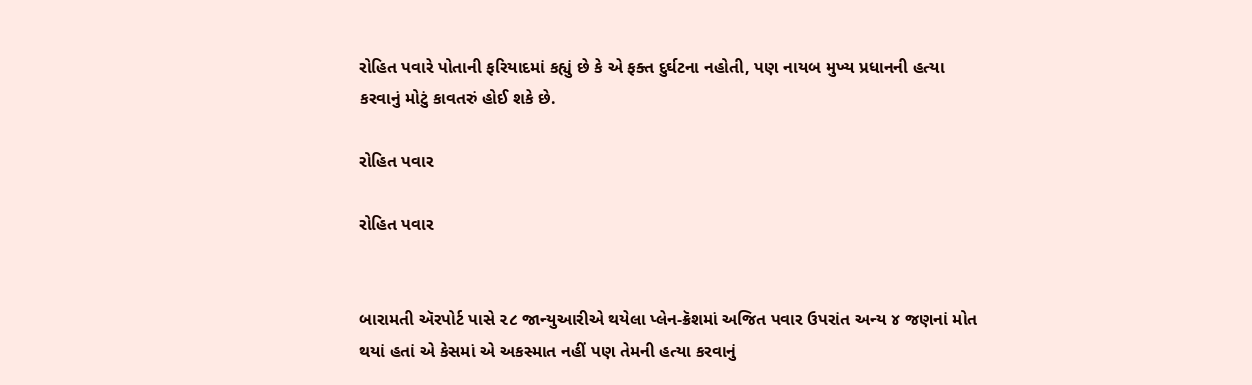રોહિત પવારે પોતાની ફરિયાદમાં કહ્યું છે કે એ ફક્ત દુર્ઘટના નહોતી, પણ નાયબ મુખ્ય પ્રધાનની હત્યા કરવાનું મોટું કાવતરું હોઈ શકે છે.

રોહિત પવાર

રોહિત પવાર


બારામતી ઍરપોર્ટ પાસે ૨૮ જાન્યુઆરીએ થયેલા પ્લેન-ક્રૅશમાં અજિત પવાર ઉપરાંત અન્ય ૪ જણનાં મોત થયાં હતાં એ કેસમાં એ અકસ્માત નહીં પણ તેમની હત્યા કરવાનું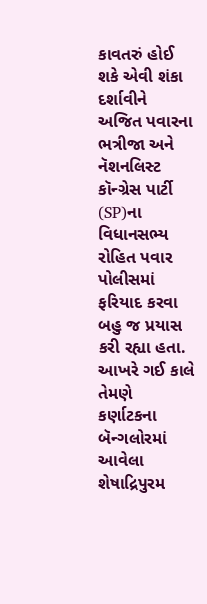કાવતરું હોઈ શકે એવી શંકા દર્શાવીને અજિત પવારના ભત્રીજા અને નૅશનલિસ્ટ કૉન્ગ્રેસ પાર્ટી (SP)ના વિધાનસભ્ય રોહિત પવાર પોલીસમાં ફરિયાદ કરવા બહુ જ પ્રયાસ કરી રહ્યા હતા. આખરે ગઈ કાલે તેમણે કર્ણાટકના બૅન્ગલોરમાં આવેલા શેષાદ્રિપુરમ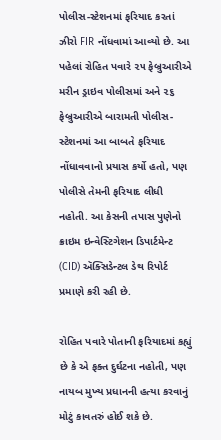પોલીસ-સ્ટેશનમાં ફરિયાદ કરતાં ઝીરો FIR નોંધવામાં આવ્યો છે. આ પહેલાં રોહિત પવારે ૨૫ ફેબ્રુઆરીએ મરીન ડ્રાઇવ પોલીસમાં અને ૨૬ ફેબ્રુઆરીએ બારામતી પોલીસ-સ્ટેશનમાં આ બાબતે ફરિયાદ નોંધાવવાનો પ્રયાસ કર્યો હતો, પણ પોલીસે તેમની ફરિયાદ લીધી નહોતી. આ કેસની તપાસ પુણેનો ક્રાઇમ ઇન્વેસ્ટિગેશન ડિપાર્ટમેન્ટ (CID) ઍક્સિડેન્ટલ ડેથ રિપોર્ટ પ્રમાણે કરી રહી છે.

રોહિત પવારે પોતાની ફરિયાદમાં કહ્યું છે કે એ ફક્ત દુર્ઘટના નહોતી, પણ નાયબ મુખ્ય પ્રધાનની હત્યા કરવાનું મોટું કાવતરું હોઈ શકે છે.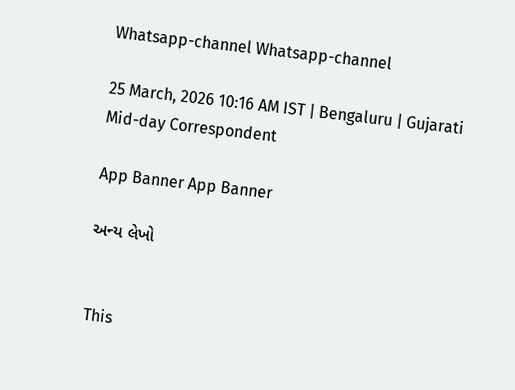Whatsapp-channel Whatsapp-channel

25 March, 2026 10:16 AM IST | Bengaluru | Gujarati Mid-day Correspondent

App Banner App Banner

અન્ય લેખો


This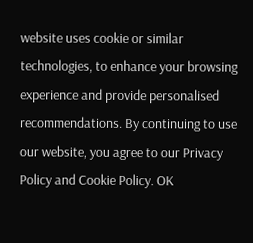website uses cookie or similar technologies, to enhance your browsing experience and provide personalised recommendations. By continuing to use our website, you agree to our Privacy Policy and Cookie Policy. OK